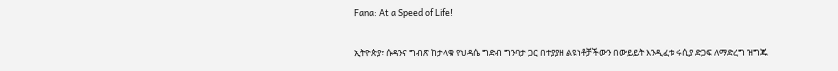Fana: At a Speed of Life!

ኢትዮጵያ፣ ሱዳንና ግብጽ ከታላቁ የህዳሴ ግድብ ግንባታ ጋር በተያያዘ ልዩነቶቻችውን በውይይት እንዲፈቱ ሩሲያ ድጋፍ ለማድረግ ዝግጁ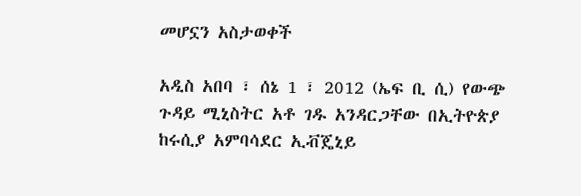መሆኗን አስታወቀች

አዲስ አበባ ፣ ሰኔ 1 ፣ 2012 (ኤፍ ቢ ሲ) የውጭ ጉዳይ ሚኒስትር አቶ ገዱ አንዳርጋቸው በኢትዮጵያ ከሩሲያ አምባሳደር ኢቭጄኒይ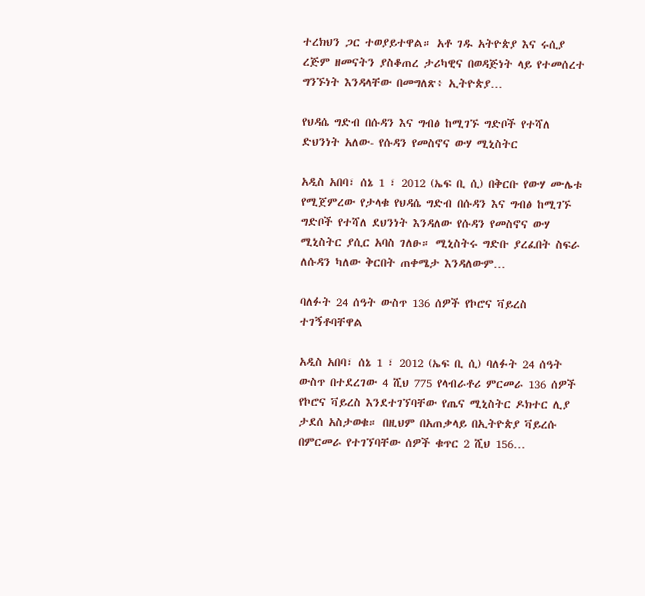ተረክህን ጋር ተወያይተዋል። አቶ ገዱ አትዮጵያ እና ሩሲያ ረጅም ዘመናትን ያስቆጠረ ታሪካዊና በወዳጅነት ላይ የተመሰረተ ግንኙነት እንዳላቸው በመግለጽ፥ ኢትዮጵያ…

የህዳሴ ግድብ በሱዳን እና ግብፅ ከሚገኙ ግድቦች የተሻለ ድህንነት አለው- የሱዳን የመስኖና ውሃ ሚኒስትር

አዲስ አበባ፣ ሰኔ 1 ፣ 2012 (ኤፍ ቢ ሲ) በቅርቡ የውሃ ሙሌቱ የሚጀምረው የታላቁ የህዳሴ ግድብ በሱዳን እና ግብፅ ከሚገኙ ግድቦች የተሻለ ደህንነት እንዳለው የሱዳን የመስኖና ውሃ ሚኒስትር ያሲር አባስ ገለፁ። ሚኒስትሩ ግድቡ ያረፈበት ስፍራ ለሱዳን ካለው ቅርበት ጠቀሜታ እንዳለውም…

ባለፉት 24 ሰዓት ውስጥ 136 ሰዎች የኮሮና ቫይረስ ተገኝቶባቸዋል

አዲስ አበባ፣ ሰኔ 1 ፣ 2012 (ኤፍ ቢ ሲ) ባለፉት 24 ሰዓት ውስጥ በተደረገው 4 ሺህ 775 የላብራቶሪ ምርመራ 136 ሰዎች የኮሮና ቫይረስ እንደተገኘባቸው የጤና ሚኒስትር ዶክተር ሊያ ታደሰ አስታወቁ። በዚህም በአጠቃላይ በኢትዮጵያ ቫይረሱ በምርመራ የተገኘባቸው ሰዎች ቁጥር 2 ሺህ 156…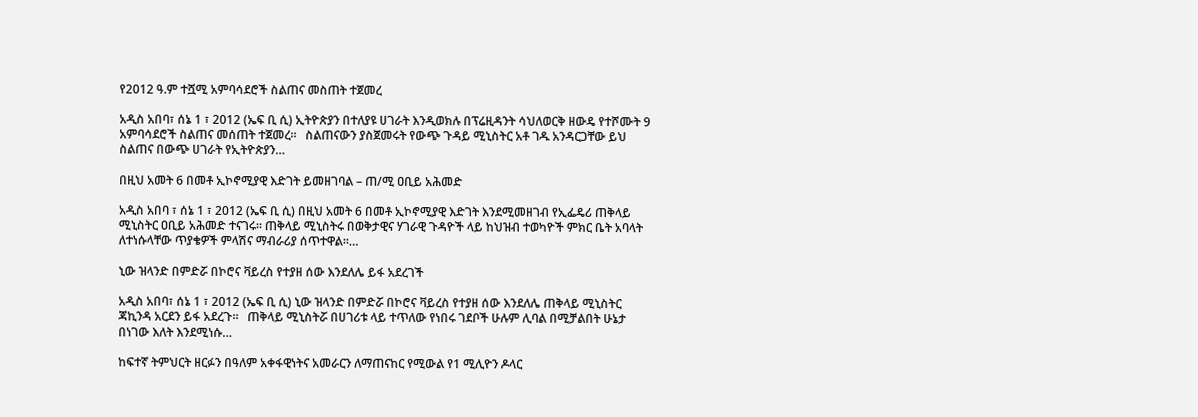የ2012 ዓ.ም ተሿሚ አምባሳደሮች ስልጠና መስጠት ተጀመረ

አዲስ አበባ፣ ሰኔ 1 ፣ 2012 (ኤፍ ቢ ሲ) ኢትዮጵያን በተለያዩ ሀገራት እንዲወክሉ በፕሬዚዳንት ሳህለወርቅ ዘውዴ የተሾሙት 9 አምባሳደሮች ስልጠና መሰጠት ተጀመረ።   ስልጠናውን ያስጀመሩት የውጭ ጉዳይ ሚኒስትር አቶ ገዱ አንዳርጋቸው ይህ ስልጠና በውጭ ሀገራት የኢትዮጵያን…

በዚህ አመት 6 በመቶ ኢኮኖሚያዊ እድገት ይመዘገባል – ጠ/ሚ ዐቢይ አሕመድ

አዲስ አበባ ፣ ሰኔ 1 ፣ 2012 (ኤፍ ቢ ሲ) በዚህ አመት 6 በመቶ ኢኮኖሚያዊ እድገት እንደሚመዘገብ የኢፌዴሪ ጠቅላይ ሚኒስትር ዐቢይ አሕመድ ተናገሩ። ጠቅላይ ሚኒስትሩ በወቅታዊና ሃገራዊ ጉዳዮች ላይ ከህዝብ ተወካዮች ምክር ቤት አባላት ለተነሱላቸው ጥያቄዎች ምላሽና ማብራሪያ ሰጥተዋል።…

ኒው ዝላንድ በምድሯ በኮሮና ቫይረስ የተያዘ ሰው እንደለሌ ይፋ አደረገች

አዲስ አበባ፣ ሰኔ 1 ፣ 2012 (ኤፍ ቢ ሲ) ኒው ዝላንድ በምድሯ በኮሮና ቫይረስ የተያዘ ሰው እንደለሌ ጠቅላይ ሚኒስትር ጃኪንዳ አርደን ይፋ አደረጉ።   ጠቅላይ ሚኒስትሯ በሀገሪቱ ላይ ተጥለው የነበሩ ገደቦች ሁሉም ሊባል በሚቻልበት ሁኔታ በነገው እለት እንደሚነሱ…

ከፍተኛ ትምህርት ዘርፉን በዓለም አቀፋዊነትና አመራርን ለማጠናከር የሚውል የ1 ሚሊዮን ዶላር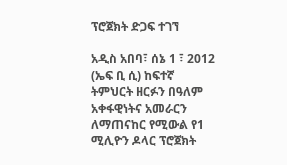ፕሮጀክት ድጋፍ ተገኘ

አዲስ አበባ፣ ሰኔ 1 ፣ 2012 (ኤፍ ቢ ሲ) ከፍተኛ ትምህርት ዘርፉን በዓለም አቀፋዊነትና አመራርን ለማጠናከር የሚውል የ1 ሚሊዮን ዶላር ፕሮጀክት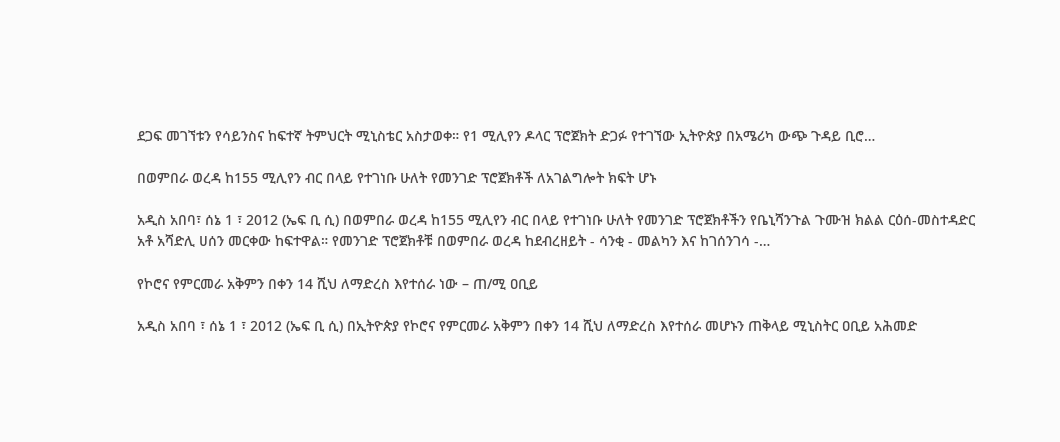ደጋፍ መገኘቱን የሳይንስና ከፍተኛ ትምህርት ሚኒስቴር አስታወቀ። የ1 ሚሊየን ዶላር ፕሮጀክት ድጋፉ የተገኘው ኢትዮጵያ በአሜሪካ ውጭ ጉዳይ ቢሮ…

በወምበራ ወረዳ ከ155 ሚሊየን ብር በላይ የተገነቡ ሁለት የመንገድ ፕሮጀክቶች ለአገልግሎት ክፍት ሆኑ

አዲስ አበባ፣ ሰኔ 1 ፣ 2012 (ኤፍ ቢ ሲ) በወምበራ ወረዳ ከ155 ሚሊየን ብር በላይ የተገነቡ ሁለት የመንገድ ፕሮጀክቶችን የቤኒሻንጉል ጉሙዝ ክልል ርዕሰ-መስተዳድር አቶ አሻድሊ ሀሰን መርቀው ከፍተዋል። የመንገድ ፕሮጀክቶቹ በወምበራ ወረዳ ከደብረዘይት - ሳንቂ - መልካን እና ከገሰንገሳ -…

የኮሮና የምርመራ አቅምን በቀን 14 ሺህ ለማድረስ እየተሰራ ነው – ጠ/ሚ ዐቢይ

አዲስ አበባ ፣ ሰኔ 1 ፣ 2012 (ኤፍ ቢ ሲ) በኢትዮጵያ የኮሮና የምርመራ አቅምን በቀን 14 ሺህ ለማድረስ እየተሰራ መሆኑን ጠቅላይ ሚኒስትር ዐቢይ አሕመድ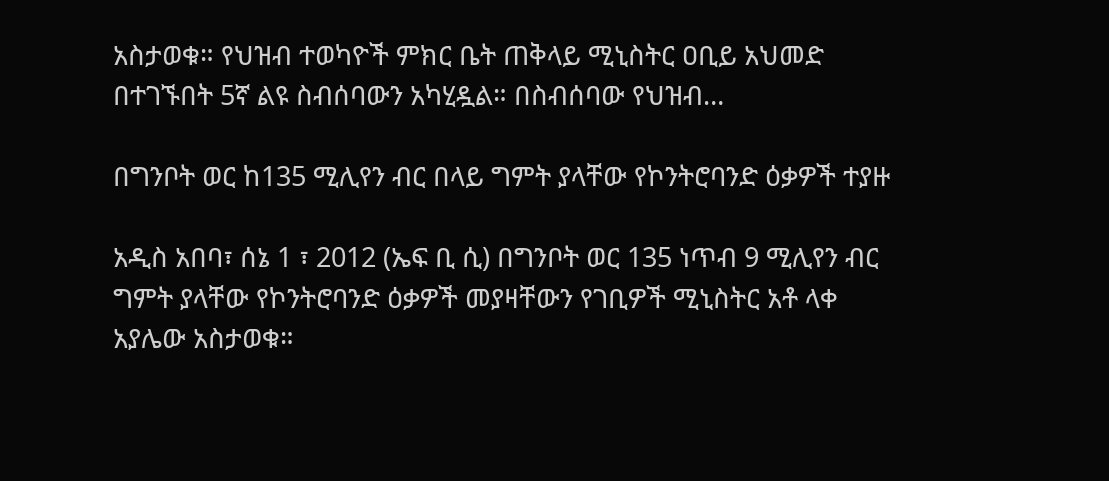አስታወቁ። የህዝብ ተወካዮች ምክር ቤት ጠቅላይ ሚኒስትር ዐቢይ አህመድ በተገኙበት 5ኛ ልዩ ስብሰባውን አካሂዷል። በስብሰባው የህዝብ…

በግንቦት ወር ከ135 ሚሊየን ብር በላይ ግምት ያላቸው የኮንትሮባንድ ዕቃዎች ተያዙ

አዲስ አበባ፣ ሰኔ 1 ፣ 2012 (ኤፍ ቢ ሲ) በግንቦት ወር 135 ነጥብ 9 ሚሊየን ብር ግምት ያላቸው የኮንትሮባንድ ዕቃዎች መያዛቸውን የገቢዎች ሚኒስትር አቶ ላቀ አያሌው አስታወቁ።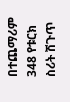በተጨማሪም 348 የቱርክ ስሪት ሽጉጥ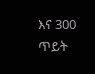እና 300 ጥይት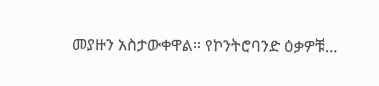መያዙን አስታውቀዋል። የኮንትሮባንድ ዕቃዎቹ…